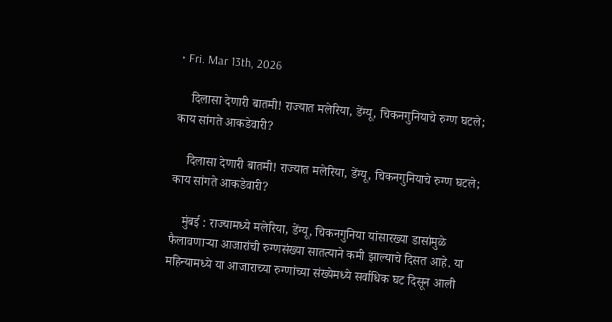• Fri. Mar 13th, 2026

    दिलासा देणारी बातमी! राज्यात मलेरिया, डेंग्यू, चिकनगुनियाचे रुग्ण घटले; काय सांगते आकडेवारी?

    दिलासा देणारी बातमी! राज्यात मलेरिया, डेंग्यू, चिकनगुनियाचे रुग्ण घटले; काय सांगते आकडेवारी?

    मुंबई : राज्यामध्ये मलेरिया, डेंग्यू, चिकनगुनिया यांसारख्या डासांमुळे फैलावणाऱ्या आजारांची रुग्णसंख्या सातत्याने कमी झाल्याचे दिसत आहे. या महिन्यामध्ये या आजाराच्या रुग्णांच्या संख्येमध्ये सर्वाधिक घट दिसून आली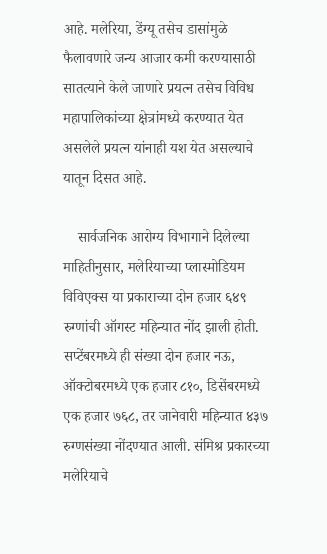आहे. मलेरिया, डेंग्यू तसेच डासांमुळे फैलावणारे जन्य आजार कमी करण्यासाठी सातत्याने केले जाणारे प्रयत्न तसेच विविध महापालिकांच्या क्षेत्रांमध्ये करण्यात येत असलेले प्रयत्न यांनाही यश येत असल्याचे यातून दिसत आहे.

    सार्वजनिक आरोग्य विभागाने दिलेल्या माहितीनुसार, मलेरियाच्या प्लास्मोडियम विविएक्स या प्रकाराच्या दोन हजार ६४९ रुग्णांची ऑगस्ट महिन्यात नोंद झाली होती. सप्टेंबरमध्ये ही संख्या दोन हजार नऊ, ऑक्टोबरमध्ये एक हजार ८१०, डिसेंबरमध्ये एक हजार ७६८, तर जानेवारी महिन्यात ४३७ रुग्णसंख्या नोंदण्यात आली. संमिश्र प्रकारच्या मलेरियाचे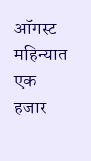ऑगस्ट महिन्यात एक हजार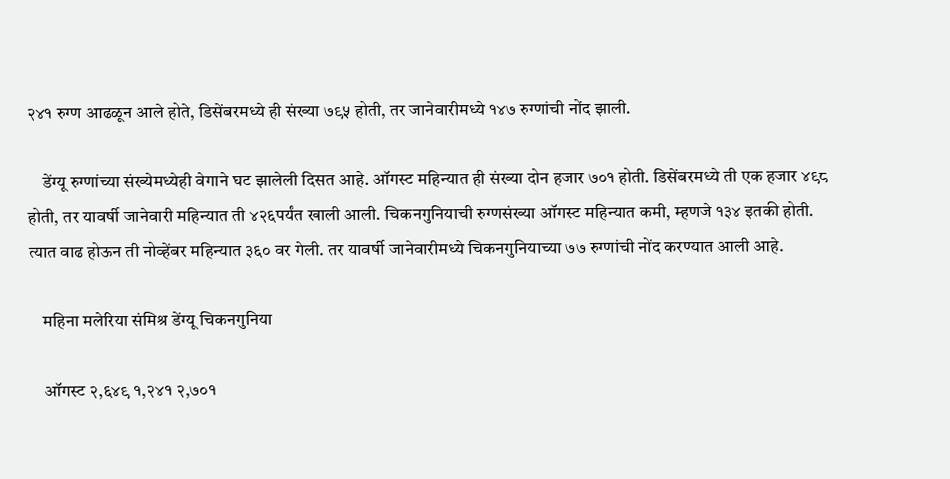२४१ रुग्ण आढळून आले होते, डिसेंबरमध्ये ही संख्या ७९५ होती, तर जानेवारीमध्ये १४७ रुग्णांची नोंद झाली.

    डेंग्यू रुग्णांच्या संख्येमध्येही वेगाने घट झालेली दिसत आहे. ऑगस्ट महिन्यात ही संख्या दोन हजार ७०१ होती. डिसेंबरमध्ये ती एक हजार ४९८ होती, तर यावर्षी जानेवारी महिन्यात ती ४२६पर्यंत खाली आली. चिकनगुनियाची रुग्णसंख्या ऑगस्ट महिन्यात कमी, म्हणजे १३४ इतकी होती. त्यात वाढ होऊन ती नोव्हेंबर महिन्यात ३६० वर गेली. तर यावर्षी जानेवारीमध्ये चिकनगुनियाच्या ७७ रुग्णांची नोंद करण्यात आली आहे.

    महिना मलेरिया संमिश्र डेंग्यू चिकनगुनिया

    ऑगस्ट २,६४९ १,२४१ २,७०१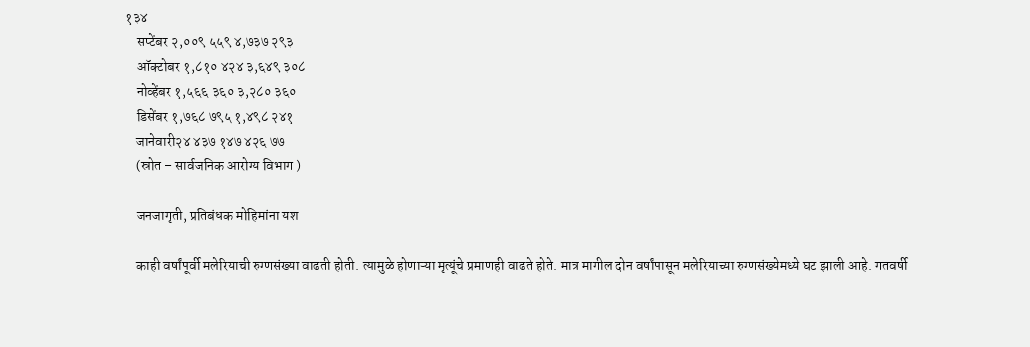१३४
    सप्टेंबर २,००९ ५५९ ४,७३७ २९३
    ऑक्टोबर १,८१० ४२४ ३,६४९ ३०८
    नोव्हेंबर १,५६६ ३६० ३,२८० ३६०
    डिसेंबर १,७६८ ७९५ १,४९८ २४१
    जानेवारी२४ ४३७ १४७ ४२६ ७७
    (स्रोत – सार्वजनिक आरोग्य विभाग )

    जनजागृती, प्रतिबंधक मोहिमांना यश

    काही वर्षांपूर्वी मलेरियाची रुग्णसंख्या वाढती होती. त्यामुळे होणाऱ्या मृत्यूंचे प्रमाणही वाढते होते. मात्र मागील दोन वर्षांपासून मलेरियाच्या रुग्णसंख्येमध्ये घट झाली आहे. गतवर्षी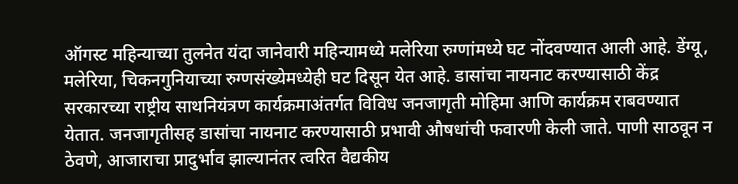ऑगस्ट महिन्याच्या तुलनेत यंदा जानेवारी महिन्यामध्ये मलेरिया रुग्णांमध्ये घट नोंदवण्यात आली आहे. डेंग्यू, मलेरिया, चिकनगुनियाच्या रुग्णसंख्येमध्येही घट दिसून येत आहे. डासांचा नायनाट करण्यासाठी केंद्र सरकारच्या राष्ट्रीय साथनियंत्रण कार्यक्रमाअंतर्गत विविध जनजागृती मोहिमा आणि कार्यक्रम राबवण्यात येतात. जनजागृतीसह डासांचा नायनाट करण्यासाठी प्रभावी औषधांची फवारणी केली जाते. पाणी साठवून न ठेवणे, आजाराचा प्रादुर्भाव झाल्यानंतर त्वरित वैद्यकीय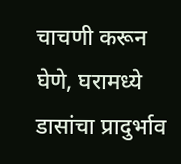चाचणी करून घेणे, घरामध्ये डासांचा प्रादुर्भाव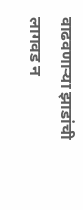वाढवणाऱ्या झाडांची लागवड न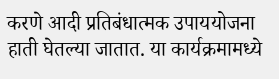करणे आदी प्रतिबंधात्मक उपाययोजना हाती घेतल्या जातात. या कार्यक्रमामध्ये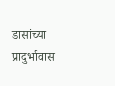डासांच्या प्रादुर्भावास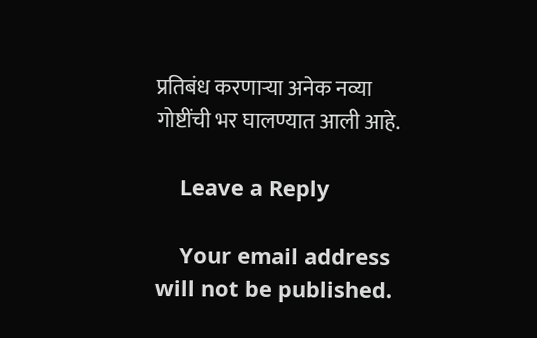प्रतिबंध करणाऱ्या अनेक नव्या गोष्टींची भर घालण्यात आली आहे.

    Leave a Reply

    Your email address will not be published.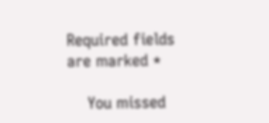Required fields are marked *

    You missed